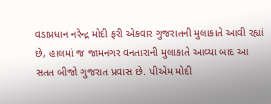વડાપ્રધાન નરેન્દ્ર મોદી ફરી એકવાર ગુજરાતની મુલાકાતે આવી રહ્યાં છે, હાલમાં જ જામનગર વનતારાની મુલાકાતે આવ્યા બાદ આ સતત બીજો ગુજરાત પ્રવાસ છે. પીએમ મોદી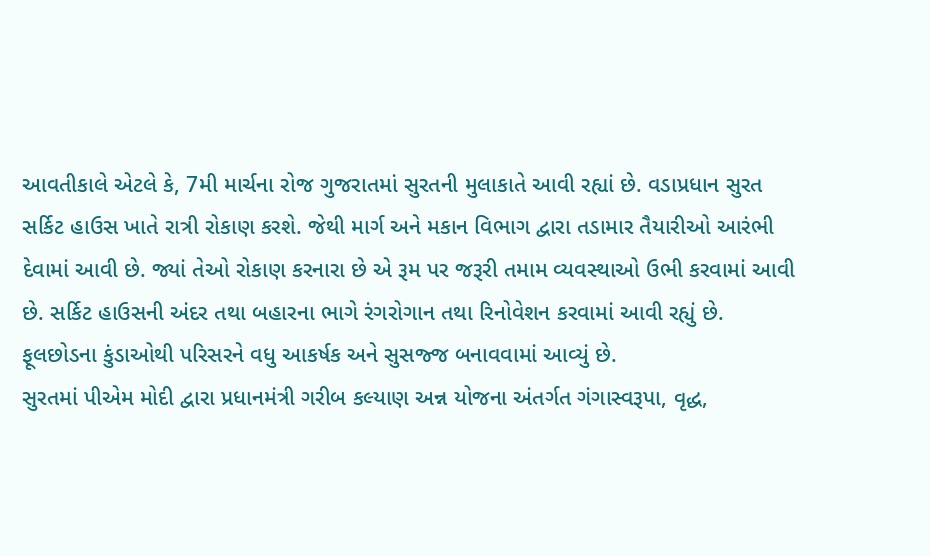આવતીકાલે એટલે કે, 7મી માર્ચના રોજ ગુજરાતમાં સુરતની મુલાકાતે આવી રહ્યાં છે. વડાપ્રધાન સુરત સર્કિટ હાઉસ ખાતે રાત્રી રોકાણ કરશે. જેથી માર્ગ અને મકાન વિભાગ દ્વારા તડામાર તૈયારીઓ આરંભી દેવામાં આવી છે. જ્યાં તેઓ રોકાણ કરનારા છે એ રૂમ પર જરૂરી તમામ વ્યવસ્થાઓ ઉભી કરવામાં આવી છે. સર્કિટ હાઉસની અંદર તથા બહારના ભાગે રંગરોગાન તથા રિનોવેશન કરવામાં આવી રહ્યું છે. ફૂલછોડના કુંડાઓથી પરિસરને વધુ આકર્ષક અને સુસજ્જ બનાવવામાં આવ્યું છે.
સુરતમાં પીએમ મોદી દ્વારા પ્રધાનમંત્રી ગરીબ કલ્યાણ અન્ન યોજના અંતર્ગત ગંગાસ્વરૂપા, વૃદ્ધ,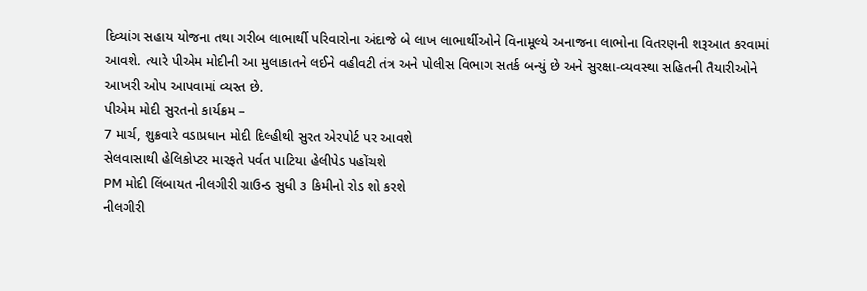દિવ્યાંગ સહાય યોજના તથા ગરીબ લાભાર્થી પરિવારોના અંદાજે બે લાખ લાભાર્થીઓને વિનામૂલ્યે અનાજના લાભોના વિતરણની શરૂઆત કરવામાં આવશે. ત્યારે પીએમ મોદીની આ મુલાકાતને લઈને વહીવટી તંત્ર અને પોલીસ વિભાગ સતર્ક બન્યું છે અને સુરક્ષા-વ્યવસ્થા સહિતની તૈયારીઓને આખરી ઓપ આપવામાં વ્યસ્ત છે.
પીએમ મોદી સુરતનો કાર્યક્રમ –
7 માર્ચ, શુક્રવારે વડાપ્રધાન મોદી દિલ્હીથી સુરત એરપોર્ટ પર આવશે
સેલવાસાથી હેલિકોપ્ટર મારફતે પર્વત પાટિયા હેલીપેડ પહોંચશે
PM મોદી લિંબાયત નીલગીરી ગ્રાઉન્ડ સુધી ૩ કિમીનો રોડ શો કરશે
નીલગીરી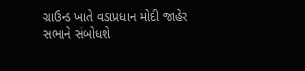ગ્રાઉન્ડ ખાતે વડાપ્રધાન મોદી જાહેર સભાને સંબોધશે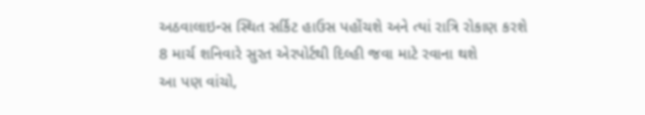અઠવાલાઇન્સ સ્થિત સર્કિટ હાઉસ પહોંચશે અને ત્યાં રાત્રિ રોકાણ કરશે
8 માર્ચ શનિવારે સુરત એરપોર્ટથી દિલ્હી જવા માટે રવાના થશે
આ પણ વાંચો,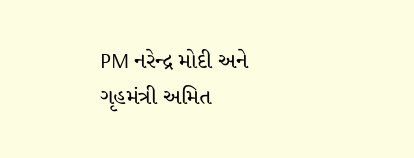PM નરેન્દ્ર મોદી અને ગૃહમંત્રી અમિત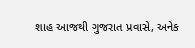શાહ આજથી ગુજરાત પ્રવાસે, અનેક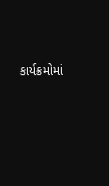કાર્યક્રમોમાં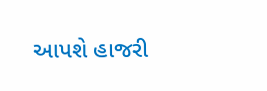આપશે હાજરી